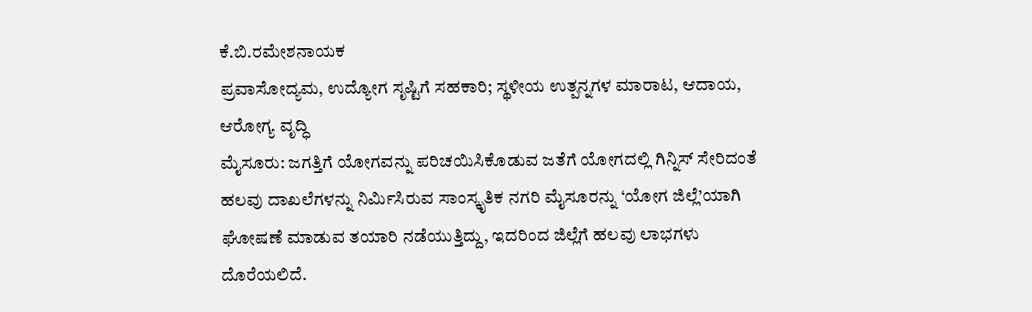ಕೆ.ಬಿ.ರಮೇಶನಾಯಕ
ಪ್ರವಾಸೋದ್ಯಮ, ಉದ್ಯೋಗ ಸೃಷ್ಟಿಗೆ ಸಹಕಾರಿ; ಸ್ಥಳೀಯ ಉತ್ಪನ್ನಗಳ ಮಾರಾಟ, ಆದಾಯ, ಆರೋಗ್ಯ ವೃದ್ಧಿ
ಮೈಸೂರು: ಜಗತ್ತಿಗೆ ಯೋಗವನ್ನು ಪರಿಚಯಿಸಿಕೊಡುವ ಜತೆಗೆ ಯೋಗದಲ್ಲಿ ಗಿನ್ನಿಸ್ ಸೇರಿದಂತೆ ಹಲವು ದಾಖಲೆಗಳನ್ನು ನಿರ್ಮಿಸಿರುವ ಸಾಂಸ್ಕೃತಿಕ ನಗರಿ ಮೈಸೂರನ್ನು ‘ಯೋಗ ಜಿಲ್ಲೆ’ಯಾಗಿ ಘೋಷಣೆ ಮಾಡುವ ತಯಾರಿ ನಡೆಯುತ್ತಿದ್ದು, ಇದರಿಂದ ಜಿಲ್ಲೆಗೆ ಹಲವು ಲಾಭಗಳು ದೊರೆಯಲಿದೆ.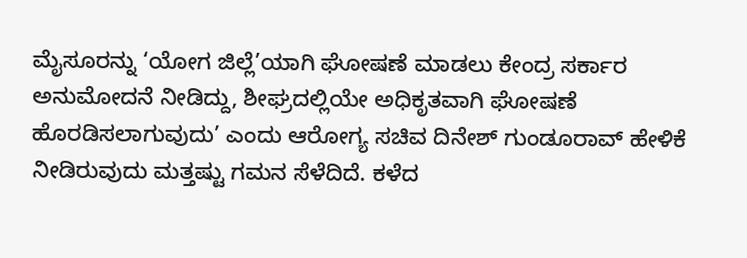ಮೈಸೂರನ್ನು ‘ಯೋಗ ಜಿಲ್ಲೆ’ಯಾಗಿ ಘೋಷಣೆ ಮಾಡಲು ಕೇಂದ್ರ ಸರ್ಕಾರ ಅನುಮೋದನೆ ನೀಡಿದ್ದು, ಶೀಘ್ರದಲ್ಲಿಯೇ ಅಧಿಕೃತವಾಗಿ ಘೋಷಣೆ ಹೊರಡಿಸಲಾಗುವುದು’ ಎಂದು ಆರೋಗ್ಯ ಸಚಿವ ದಿನೇಶ್ ಗುಂಡೂರಾವ್ ಹೇಳಿಕೆ ನೀಡಿರುವುದು ಮತ್ತಷ್ಟು ಗಮನ ಸೆಳೆದಿದೆ. ಕಳೆದ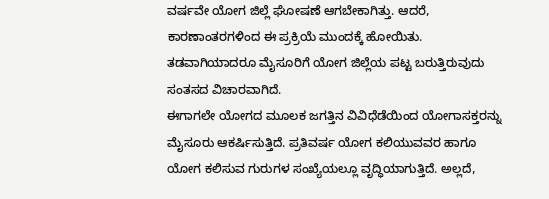ವರ್ಷವೇ ಯೋಗ ಜಿಲ್ಲೆ ಘೋಷಣೆ ಆಗಬೇಕಾಗಿತ್ತು. ಆದರೆ, ಕಾರಣಾಂತರಗಳಿಂದ ಈ ಪ್ರಕ್ರಿಯೆ ಮುಂದಕ್ಕೆ ಹೋಯಿತು. ತಡವಾಗಿಯಾದರೂ ಮೈಸೂರಿಗೆ ಯೋಗ ಜಿಲ್ಲೆಯ ಪಟ್ಟ ಬರುತ್ತಿರುವುದು ಸಂತಸದ ವಿಚಾರವಾಗಿದೆ.
ಈಗಾಗಲೇ ಯೋಗದ ಮೂಲಕ ಜಗತ್ತಿನ ವಿವಿಧೆಡೆಯಿಂದ ಯೋಗಾಸಕ್ತರನ್ನು ಮೈಸೂರು ಆಕರ್ಷಿಸುತ್ತಿದೆ. ಪ್ರತಿವರ್ಷ ಯೋಗ ಕಲಿಯುವವರ ಹಾಗೂ ಯೋಗ ಕಲಿಸುವ ಗುರುಗಳ ಸಂಖ್ಯೆಯಲ್ಲೂ ವೃದ್ಧಿಯಾಗುತ್ತಿದೆ. ಅಲ್ಲದೆ,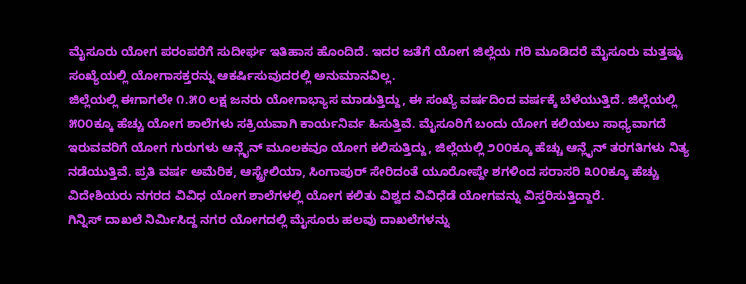ಮೈಸೂರು ಯೋಗ ಪರಂಪರೆಗೆ ಸುದೀರ್ಘ ಇತಿಹಾಸ ಹೊಂದಿದೆ. ಇದರ ಜತೆಗೆ ಯೋಗ ಜಿಲ್ಲೆಯ ಗರಿ ಮೂಡಿದರೆ ಮೈಸೂರು ಮತ್ತಷ್ಟು ಸಂಖ್ಯೆಯಲ್ಲಿ ಯೋಗಾಸಕ್ತರನ್ನು ಆಕರ್ಷಿಸುವುದರಲ್ಲಿ ಅನುಮಾನವಿಲ್ಲ.
ಜಿಲ್ಲೆಯಲ್ಲಿ ಈಗಾಗಲೇ ೧.೫೦ ಲಕ್ಷ ಜನರು ಯೋಗಾಭ್ಯಾಸ ಮಾಡುತ್ತಿದ್ದು, ಈ ಸಂಖ್ಯೆ ವರ್ಷದಿಂದ ವರ್ಷಕ್ಕೆ ಬೆಳೆಯುತ್ತಿದೆ. ಜಿಲ್ಲೆಯಲ್ಲಿ ೫೦೦ಕ್ಕೂ ಹೆಚ್ಚು ಯೋಗ ಶಾಲೆಗಳು ಸಕ್ರಿಯವಾಗಿ ಕಾರ್ಯನಿರ್ವ ಹಿಸುತ್ತಿವೆ. ಮೈಸೂರಿಗೆ ಬಂದು ಯೋಗ ಕಲಿಯಲು ಸಾಧ್ಯವಾಗದೆ ಇರುವವರಿಗೆ ಯೋಗ ಗುರುಗಳು ಆನ್ಲೈನ್ ಮೂಲಕವೂ ಯೋಗ ಕಲಿಸುತ್ತಿದ್ದು, ಜಿಲ್ಲೆಯಲ್ಲಿ ೨೦೦ಕ್ಕೂ ಹೆಚ್ಚು ಆನ್ಲೈನ್ ತರಗತಿಗಳು ನಿತ್ಯ ನಡೆಯುತ್ತಿವೆ. ಪ್ರತಿ ವರ್ಷ ಅಮೆರಿಕ, ಆಸ್ಟ್ರೇಲಿಯಾ, ಸಿಂಗಾಪುರ್ ಸೇರಿದಂತೆ ಯೂರೋಪ್ದೇ ಶಗಳಿಂದ ಸರಾಸರಿ ೩೦೦ಕ್ಕೂ ಹೆಚ್ಚು ವಿದೇಶಿಯರು ನಗರದ ವಿವಿಧ ಯೋಗ ಶಾಲೆಗಳಲ್ಲಿ ಯೋಗ ಕಲಿತು ವಿಶ್ವದ ವಿವಿಧೆಡೆ ಯೋಗವನ್ನು ವಿಸ್ತರಿಸುತ್ತಿದ್ದಾರೆ.
ಗಿನ್ನಿಸ್ ದಾಖಲೆ ನಿರ್ಮಿಸಿದ್ದ ನಗರ ಯೋಗದಲ್ಲಿ ಮೈಸೂರು ಹಲವು ದಾಖಲೆಗಳನ್ನು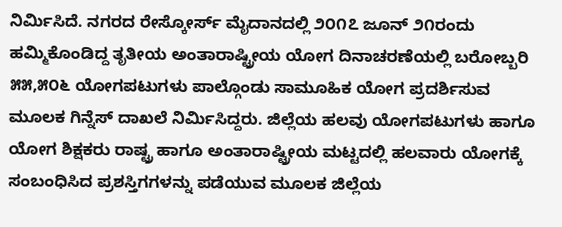ನಿರ್ಮಿಸಿದೆ. ನಗರದ ರೇಸ್ಕೋರ್ಸ್ ಮೈದಾನದಲ್ಲಿ ೨೦೧೭ ಜೂನ್ ೨೧ರಂದು ಹಮ್ಮಿಕೊಂಡಿದ್ದ ತೃತೀಯ ಅಂತಾರಾಷ್ಟ್ರೀಯ ಯೋಗ ದಿನಾಚರಣೆಯಲ್ಲಿ ಬರೋಬ್ಬರಿ ೫೫,೫೦೬ ಯೋಗಪಟುಗಳು ಪಾಲ್ಗೊಂಡು ಸಾಮೂಹಿಕ ಯೋಗ ಪ್ರದರ್ಶಿಸುವ ಮೂಲಕ ಗಿನ್ನೆಸ್ ದಾಖಲೆ ನಿರ್ಮಿಸಿದ್ದರು. ಜಿಲ್ಲೆಯ ಹಲವು ಯೋಗಪಟುಗಳು ಹಾಗೂ ಯೋಗ ಶಿಕ್ಷಕರು ರಾಷ್ಟ್ರ ಹಾಗೂ ಅಂತಾರಾಷ್ಟ್ರೀಯ ಮಟ್ಟದಲ್ಲಿ ಹಲವಾರು ಯೋಗಕ್ಕೆ ಸಂಬಂಧಿಸಿದ ಪ್ರಶಸ್ತಿಗಗಳನ್ನು ಪಡೆಯುವ ಮೂಲಕ ಜಿಲ್ಲೆಯ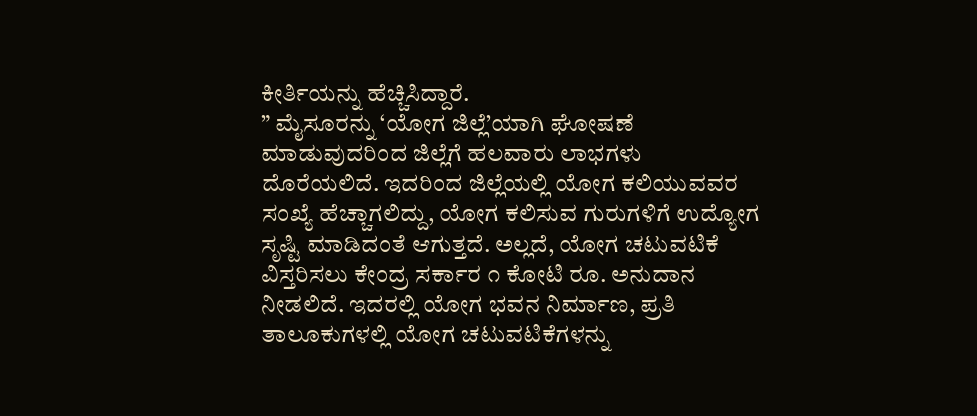ಕೀರ್ತಿಯನ್ನು ಹೆಚ್ಚಿಸಿದ್ದಾರೆ.
” ಮೈಸೂರನ್ನು ‘ಯೋಗ ಜಿಲ್ಲೆ’ಯಾಗಿ ಘೋಷಣೆ ಮಾಡುವುದರಿಂದ ಜಿಲ್ಲೆಗೆ ಹಲವಾರು ಲಾಭಗಳು ದೊರೆಯಲಿದೆ. ಇದರಿಂದ ಜಿಲ್ಲೆಯಲ್ಲಿ ಯೋಗ ಕಲಿಯುವವರ ಸಂಖ್ಯೆ ಹೆಚ್ಚಾಗಲಿದ್ದು, ಯೋಗ ಕಲಿಸುವ ಗುರುಗಳಿಗೆ ಉದ್ಯೋಗ ಸೃಷ್ಟಿ ಮಾಡಿದಂತೆ ಆಗುತ್ತದೆ. ಅಲ್ಲದೆ, ಯೋಗ ಚಟುವಟಿಕೆ ವಿಸ್ತರಿಸಲು ಕೇಂದ್ರ ಸರ್ಕಾರ ೧ ಕೋಟಿ ರೂ. ಅನುದಾನ ನೀಡಲಿದೆ. ಇದರಲ್ಲಿ ಯೋಗ ಭವನ ನಿರ್ಮಾಣ, ಪ್ರತಿ ತಾಲೂಕುಗಳಲ್ಲಿ ಯೋಗ ಚಟುವಟಿಕೆಗಳನ್ನು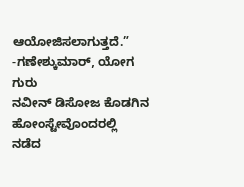ಆಯೋಜಿಸಲಾಗುತ್ತದೆ.”
-ಗಣೇಶ್ಕುಮಾರ್, ಯೋಗ ಗುರು
ನವೀನ್ ಡಿಸೋಜ ಕೊಡಗಿನ ಹೋಂಸ್ಟೇವೊಂದರಲ್ಲಿ ನಡೆದ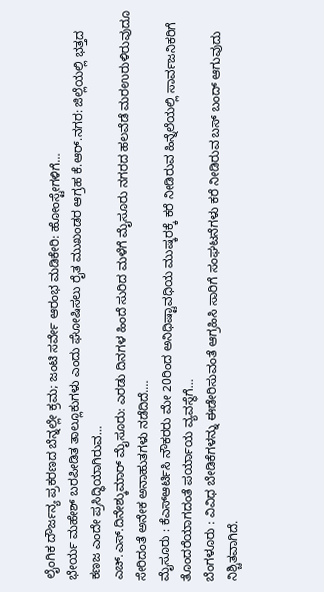ಲೈಂಗಿಕ ದೌರ್ಜನ್ಯ ಪ್ರಕರಣದ ಬೆನ್ನಲ್ಲೇ ಕ್ರಮ; ಜಂಟಿ ಸರ್ವೇ ಆರಂಭ ಮಡಿಕೇರಿ: ಹೋಂಸ್ಟೇಗಳಿಗೆ…
ಭೇರ್ಯ ಮಹೇಶ್ ಬರಪೀಡಿತ ತಾಲ್ಲೂಕುಗಳು ಎಂದು ಘೋಷಿಸಲು ರೈತ ಮುಖಂಡರ ಆಗ್ರಹ ಕೆ.ಆರ್.ನಗರ: ಜಿಲ್ಲೆಯಲ್ಲಿ ಭತ್ತದ ಕಣಜ ಎಂದೇ ಪ್ರಸಿದ್ಧಿಯಾಗಿರುವ…
ಎಚ್.ಎಸ್.ದಿನೇಶ್ಕುಮಾರ್ ಮೈಸೂರು: ಎರಡು ದಿನಗಳ ಹಿಂದೆ ಸುರಿದ ಮಳೆಗೆ ಮೈಸೂರು ನಗರದ ಹಲವೆಡೆ ಮರಉರುಳಿರುವುದೂ ಸೇರಿದಂತೆ ಅನೇಕ ಅನಾಹುತಗಳು ನಡೆದಿದೆ.…
ಮೈಸೂರು : ಕೆಎಸ್ಆರ್ಟಿಸಿ ನೌಕರರು ಮೇ 20ರಿಂದ ಅನಿಧಿಷ್ಟಾವಧಿಯ ಮುಷ್ಕರಕ್ಕೆ ಕರೆ ನೀಡಿರುವ ಹಿನ್ನೆಲೆಯಲ್ಲಿ ಸಾರ್ವಜನಿಕರಿಗೆ ತೊಂದರೆಯಾಗದಂತೆ ಪರ್ಯಾಯ ವ್ಯವಸ್ಥೆಗೆ…
ಬೆಂಗಳೂರು : ವಿವಿಧ ಬೇಡಿಕೆಗಳನ್ನು ಈಡೇರಿಸುವಂತೆ ಆಗ್ರಹಿಸಿ ಸಾರಿಗೆ ಸಂಘಟನೆಗಳು ಕರೆ ನೀಡಿರುವ ಬಸ್ ಬಂದ್ ಆಗುವುದು ನಿಶ್ಚಿತವಾಗಿದೆ.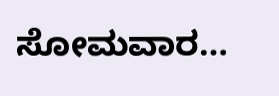ಸೋಮವಾರ…